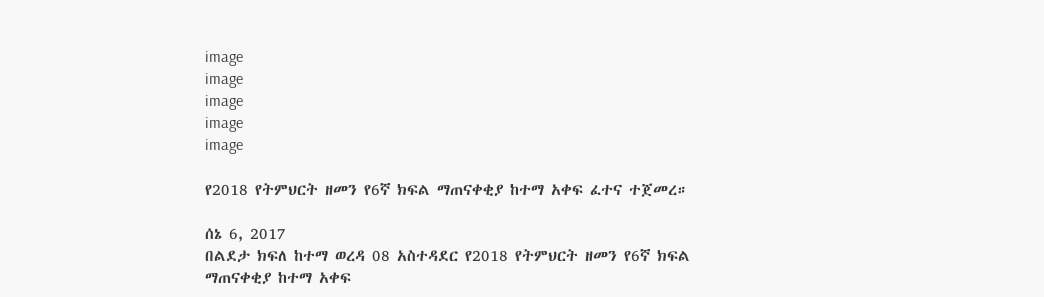image
image
image
image
image

የ2018 የትምህርት ዘመን የ6ኛ ክፍል ማጠናቀቂያ ከተማ አቀፍ ፈተና ተጀመረ።

ሰኔ 6, 2017
በልደታ ክፍለ ከተማ ወረዳ 08 አስተዳደር የ2018 የትምህርት ዘመን የ6ኛ ክፍል ማጠናቀቂያ ከተማ አቀፍ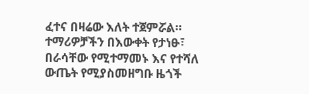ፈተና በዛሬው እለት ተጀምሯል። ተማሪዎቻችን በእውቀት የታነፁ፣ በራሳቸው የሚተማመኑ እና የተሻለ ውጤት የሚያስመዘግቡ ዜጎች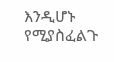እንዲሆኑ የሚያስፈልጉ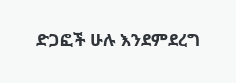ድጋፎች ሁሉ እንደምደረግ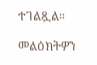ተገልጿል።

መልዕክትዎን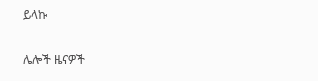ይላኩ

ሌሎች ዜናዎች